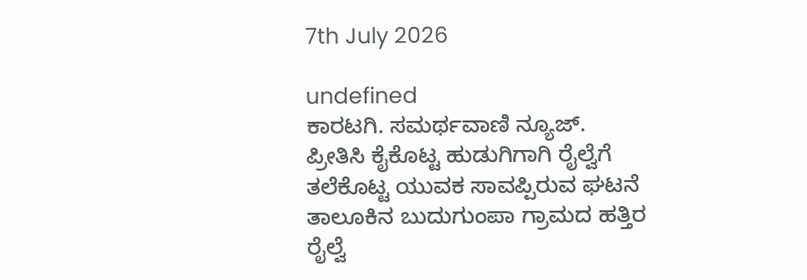7th July 2026

undefined
ಕಾರಟಗಿ. ಸಮರ್ಥವಾಣಿ ನ್ಯೂಜ್.
ಪ್ರೀತಿಸಿ ಕೈಕೊಟ್ಟ ಹುಡುಗಿಗಾಗಿ ರೈಲ್ವೆಗೆ ತಲೆಕೊಟ್ಟ ಯುವಕ ಸಾವಪ್ಪಿರುವ ಘಟನೆ ತಾಲೂಕಿನ ಬುದುಗುಂಪಾ ಗ್ರಾಮದ ಹತ್ತಿರ ರೈಲ್ವೆ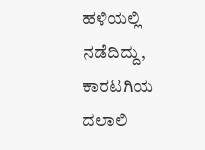ಹಳಿಯಲ್ಲಿ ನಡೆದಿದ್ದು, ಕಾರಟಗಿಯ ದಲಾಲಿ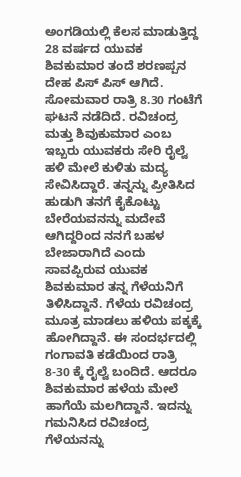ಅಂಗಡಿಯಲ್ಲಿ ಕೆಲಸ ಮಾಡುತ್ತಿದ್ದ 28 ವರ್ಷದ ಯುವಕ ಶಿವಕುಮಾರ ತಂದೆ ಶರಣಪ್ಪನ ದೇಹ ಪಿಸ್ ಪಿಸ್ ಆಗಿದೆ.
ಸೋಮವಾರ ರಾತ್ರಿ 8.30 ಗಂಟೆಗೆ ಘಟನೆ ನಡೆದಿದೆ. ರವಿಚಂದ್ರ ಮತ್ತು ಶಿವುಕುಮಾರ ಎಂಬ ಇಬ್ಬರು ಯುವಕರು ಸೇರಿ ರೈಲ್ವೆ ಹಳಿ ಮೇಲೆ ಕುಳಿತು ಮದ್ಯ ಸೇವಿಸಿದ್ದಾರೆ. ತನ್ನನ್ನು ಪ್ರೀತಿಸಿದ ಹುಡುಗಿ ತನಗೆ ಕೈಕೊಟ್ಟು ಬೇರೆಯವನನ್ನು ಮದೇವೆ ಆಗಿದ್ದರಿಂದ ನನಗೆ ಬಹಳ ಬೇಜಾರಾಗಿದೆ ಎಂದು ಸಾವಪ್ಪಿರುವ ಯುವಕ ಶಿವಕುಮಾರ ತನ್ನ ಗೆಳೆಯನಿಗೆ ತಿಳಿಸಿದ್ದಾನೆ. ಗೆಳೆಯ ರವಿಚಂದ್ರ ಮೂತ್ರ ಮಾಡಲು ಹಳಿಯ ಪಕ್ಕಕ್ಕೆ ಹೋಗಿದ್ದಾನೆ. ಈ ಸಂದರ್ಭದಲ್ಲಿ ಗಂಗಾವತಿ ಕಡೆಯಿಂದ ರಾತ್ರಿ 8-30 ಕ್ಕೆ ರೈಲ್ವೆ ಬಂದಿದೆ. ಆದರೂ ಶಿವಕುಮಾರ ಹಳೆಯ ಮೇಲೆ ಹಾಗೆಯೆ ಮಲಗಿದ್ದಾನೆ. ಇದನ್ನು ಗಮನಿಸಿದ ರವಿಚಂದ್ರ ಗೆಳೆಯನನ್ನು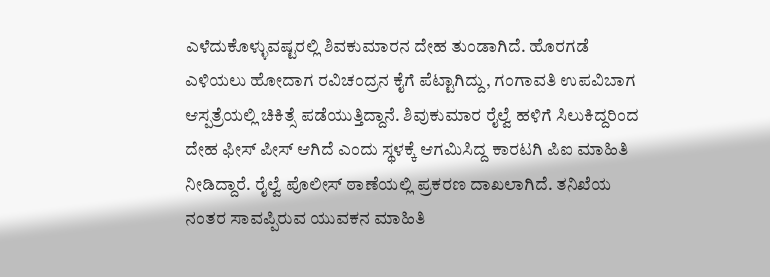ಎಳೆದುಕೊಳ್ಳುವಷ್ಟರಲ್ಲಿ ಶಿವಕುಮಾರನ ದೇಹ ತುಂಡಾಗಿದೆ. ಹೊರಗಡೆ ಎಳಿಯಲು ಹೋದಾಗ ರವಿಚಂದ್ರನ ಕೈಗೆ ಪೆಟ್ಟಾಗಿದ್ದು, ಗಂಗಾವತಿ ಉಪವಿಬಾಗ ಆಸ್ಪತ್ರೆಯಲ್ಲಿ ಚಿಕಿತ್ಸೆ ಪಡೆಯುತ್ತಿದ್ದಾನೆ. ಶಿವುಕುಮಾರ ರೈಲ್ವೆ ಹಳಿಗೆ ಸಿಲುಕಿದ್ದರಿಂದ ದೇಹ ಫೀಸ್ ಪೀಸ್ ಆಗಿದೆ ಎಂದು ಸ್ಥಳಕ್ಕೆ ಆಗಮಿಸಿದ್ದ ಕಾರಟಗಿ ಪಿಐ ಮಾಹಿತಿ ನೀಡಿದ್ದಾರೆ. ರೈಲ್ವೆ ಪೊಲೀಸ್ ಠಾಣೆಯಲ್ಲಿ ಪ್ರಕರಣ ದಾಖಲಾಗಿದೆ. ತನಿಖೆಯ ನಂತರ ಸಾವಪ್ಪಿರುವ ಯುವಕನ ಮಾಹಿತಿ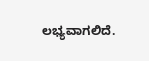ಲಭ್ಯವಾಗಲಿದೆ.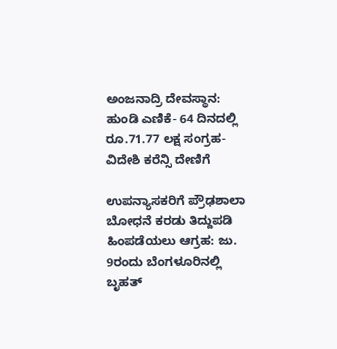ಅಂಜನಾದ್ರಿ ದೇವಸ್ಥಾನ: ಹುಂಡಿ ಎಣಿಕೆ- 64 ದಿನದಲ್ಲಿ ರೂ.71.77 ಲಕ್ಷ ಸಂಗ್ರಹ- ವಿದೇಶಿ ಕರೆನ್ಸಿ ದೇಣಿಗೆ

ಉಪನ್ಯಾಸಕರಿಗೆ ಪ್ರೌಢಶಾಲಾ ಬೋಧನೆ ಕರಡು ತಿದ್ದುಪಡಿ ಹಿಂಪಡೆಯಲು ಆಗ್ರಹ: ಜು. 9ರಂದು ಬೆಂಗಳೂರಿನಲ್ಲಿ ಬೃಹತ್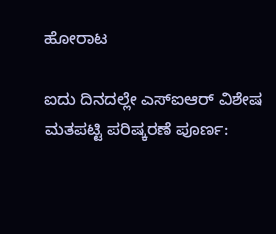ಹೋರಾಟ

ಐದು ದಿನದಲ್ಲೇ ಎಸ್ಐಆರ್ ವಿಶೇಷ ಮತಪಟ್ಟಿ ಪರಿಷ್ಕರಣೆ ಪೂರ್ಣ: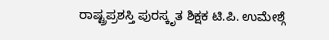ರಾಷ್ಟ್ರಪ್ರಶಸ್ತಿ ಪುರಸ್ಕೃತ ಶಿಕ್ಷಕ ಟಿ.ಪಿ. ಉಮೇಶ್ಗೆ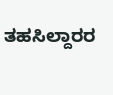ತಹಸಿಲ್ದಾರರ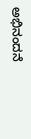ಅಭಿನಂದನೆ